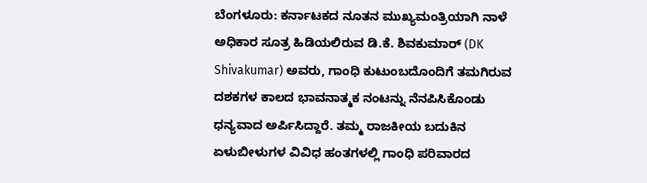ಬೆಂಗಳೂರು: ಕರ್ನಾಟಕದ ನೂತನ ಮುಖ್ಯಮಂತ್ರಿಯಾಗಿ ನಾಳೆ ಅಧಿಕಾರ ಸೂತ್ರ ಹಿಡಿಯಲಿರುವ ಡಿ.ಕೆ. ಶಿವಕುಮಾರ್ (DK Shivakumar) ಅವರು, ಗಾಂಧಿ ಕುಟುಂಬದೊಂದಿಗೆ ತಮಗಿರುವ ದಶಕಗಳ ಕಾಲದ ಭಾವನಾತ್ಮಕ ನಂಟನ್ನು ನೆನಪಿಸಿಕೊಂಡು ಧನ್ಯವಾದ ಅರ್ಪಿಸಿದ್ದಾರೆ. ತಮ್ಮ ರಾಜಕೀಯ ಬದುಕಿನ ಏಳುಬೀಳುಗಳ ವಿವಿಧ ಹಂತಗಳಲ್ಲಿ ಗಾಂಧಿ ಪರಿವಾರದ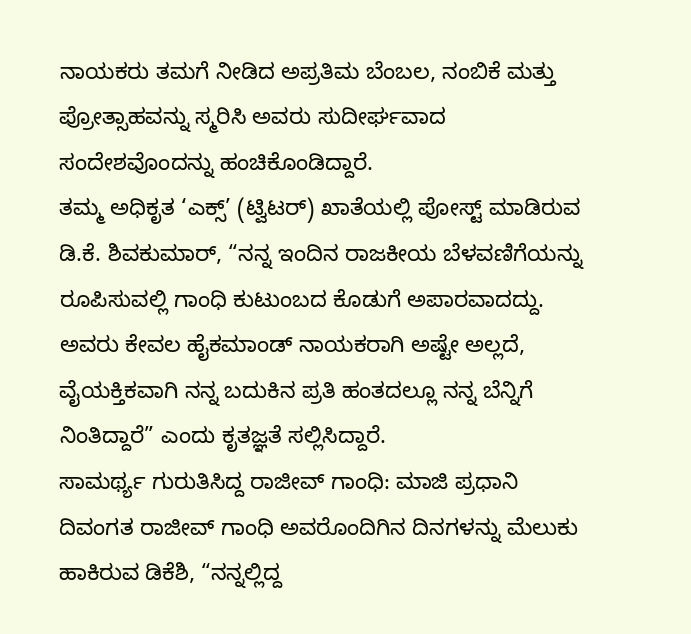ನಾಯಕರು ತಮಗೆ ನೀಡಿದ ಅಪ್ರತಿಮ ಬೆಂಬಲ, ನಂಬಿಕೆ ಮತ್ತು ಪ್ರೋತ್ಸಾಹವನ್ನು ಸ್ಮರಿಸಿ ಅವರು ಸುದೀರ್ಘವಾದ ಸಂದೇಶವೊಂದನ್ನು ಹಂಚಿಕೊಂಡಿದ್ದಾರೆ.
ತಮ್ಮ ಅಧಿಕೃತ ‘ಎಕ್ಸ್’ (ಟ್ವಿಟರ್) ಖಾತೆಯಲ್ಲಿ ಪೋಸ್ಟ್ ಮಾಡಿರುವ ಡಿ.ಕೆ. ಶಿವಕುಮಾರ್, “ನನ್ನ ಇಂದಿನ ರಾಜಕೀಯ ಬೆಳವಣಿಗೆಯನ್ನು ರೂಪಿಸುವಲ್ಲಿ ಗಾಂಧಿ ಕುಟುಂಬದ ಕೊಡುಗೆ ಅಪಾರವಾದದ್ದು. ಅವರು ಕೇವಲ ಹೈಕಮಾಂಡ್ ನಾಯಕರಾಗಿ ಅಷ್ಟೇ ಅಲ್ಲದೆ, ವೈಯಕ್ತಿಕವಾಗಿ ನನ್ನ ಬದುಕಿನ ಪ್ರತಿ ಹಂತದಲ್ಲೂ ನನ್ನ ಬೆನ್ನಿಗೆ ನಿಂತಿದ್ದಾರೆ” ಎಂದು ಕೃತಜ್ಞತೆ ಸಲ್ಲಿಸಿದ್ದಾರೆ.
ಸಾಮರ್ಥ್ಯ ಗುರುತಿಸಿದ್ದ ರಾಜೀವ್ ಗಾಂಧಿ: ಮಾಜಿ ಪ್ರಧಾನಿ ದಿವಂಗತ ರಾಜೀವ್ ಗಾಂಧಿ ಅವರೊಂದಿಗಿನ ದಿನಗಳನ್ನು ಮೆಲುಕು ಹಾಕಿರುವ ಡಿಕೆಶಿ, “ನನ್ನಲ್ಲಿದ್ದ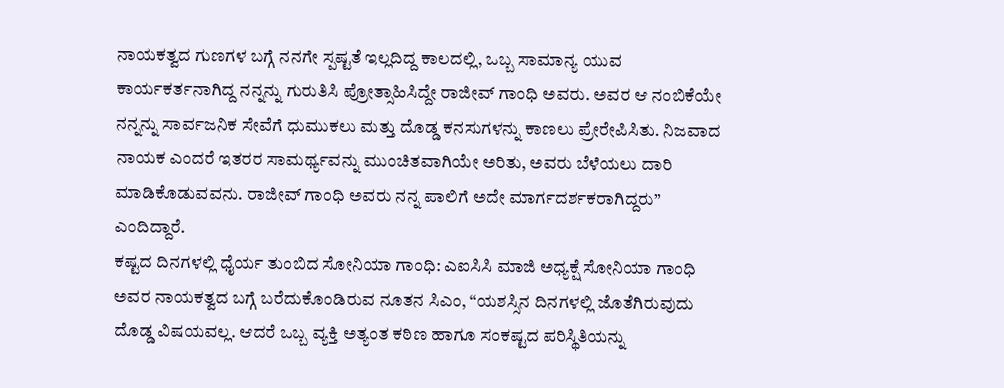ನಾಯಕತ್ವದ ಗುಣಗಳ ಬಗ್ಗೆ ನನಗೇ ಸ್ಪಷ್ಟತೆ ಇಲ್ಲದಿದ್ದ ಕಾಲದಲ್ಲಿ, ಒಬ್ಬ ಸಾಮಾನ್ಯ ಯುವ ಕಾರ್ಯಕರ್ತನಾಗಿದ್ದ ನನ್ನನ್ನು ಗುರುತಿಸಿ ಪ್ರೋತ್ಸಾಹಿಸಿದ್ದೇ ರಾಜೀವ್ ಗಾಂಧಿ ಅವರು. ಅವರ ಆ ನಂಬಿಕೆಯೇ ನನ್ನನ್ನು ಸಾರ್ವಜನಿಕ ಸೇವೆಗೆ ಧುಮುಕಲು ಮತ್ತು ದೊಡ್ಡ ಕನಸುಗಳನ್ನು ಕಾಣಲು ಪ್ರೇರೇಪಿಸಿತು. ನಿಜವಾದ ನಾಯಕ ಎಂದರೆ ಇತರರ ಸಾಮರ್ಥ್ಯವನ್ನು ಮುಂಚಿತವಾಗಿಯೇ ಅರಿತು, ಅವರು ಬೆಳೆಯಲು ದಾರಿ ಮಾಡಿಕೊಡುವವನು. ರಾಜೀವ್ ಗಾಂಧಿ ಅವರು ನನ್ನ ಪಾಲಿಗೆ ಅದೇ ಮಾರ್ಗದರ್ಶಕರಾಗಿದ್ದರು” ಎಂದಿದ್ದಾರೆ.
ಕಷ್ಟದ ದಿನಗಳಲ್ಲಿ ಧೈರ್ಯ ತುಂಬಿದ ಸೋನಿಯಾ ಗಾಂಧಿ: ಎಐಸಿಸಿ ಮಾಜಿ ಅಧ್ಯಕ್ಷೆ ಸೋನಿಯಾ ಗಾಂಧಿ ಅವರ ನಾಯಕತ್ವದ ಬಗ್ಗೆ ಬರೆದುಕೊಂಡಿರುವ ನೂತನ ಸಿಎಂ, “ಯಶಸ್ಸಿನ ದಿನಗಳಲ್ಲಿ ಜೊತೆಗಿರುವುದು ದೊಡ್ಡ ವಿಷಯವಲ್ಲ. ಆದರೆ ಒಬ್ಬ ವ್ಯಕ್ತಿ ಅತ್ಯಂತ ಕಠಿಣ ಹಾಗೂ ಸಂಕಷ್ಟದ ಪರಿಸ್ಥಿತಿಯನ್ನು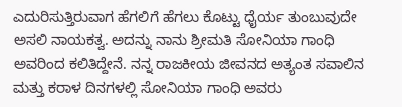ಎದುರಿಸುತ್ತಿರುವಾಗ ಹೆಗಲಿಗೆ ಹೆಗಲು ಕೊಟ್ಟು ಧೈರ್ಯ ತುಂಬುವುದೇ ಅಸಲಿ ನಾಯಕತ್ವ. ಅದನ್ನು ನಾನು ಶ್ರೀಮತಿ ಸೋನಿಯಾ ಗಾಂಧಿ ಅವರಿಂದ ಕಲಿತಿದ್ದೇನೆ. ನನ್ನ ರಾಜಕೀಯ ಜೀವನದ ಅತ್ಯಂತ ಸವಾಲಿನ ಮತ್ತು ಕರಾಳ ದಿನಗಳಲ್ಲಿ ಸೋನಿಯಾ ಗಾಂಧಿ ಅವರು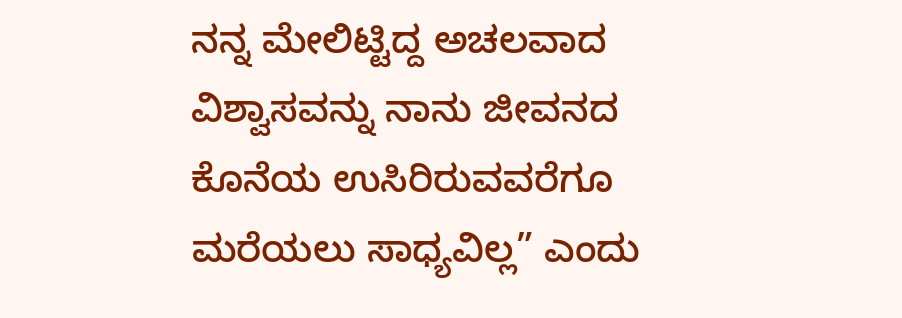ನನ್ನ ಮೇಲಿಟ್ಟಿದ್ದ ಅಚಲವಾದ ವಿಶ್ವಾಸವನ್ನು ನಾನು ಜೀವನದ ಕೊನೆಯ ಉಸಿರಿರುವವರೆಗೂ ಮರೆಯಲು ಸಾಧ್ಯವಿಲ್ಲ” ಎಂದು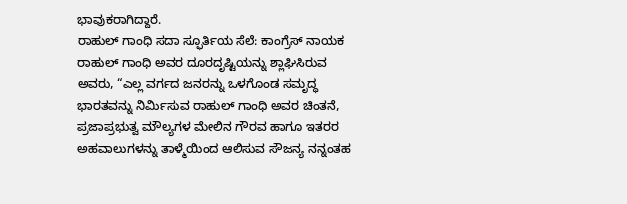ಭಾವುಕರಾಗಿದ್ದಾರೆ.
ರಾಹುಲ್ ಗಾಂಧಿ ಸದಾ ಸ್ಫೂರ್ತಿಯ ಸೆಲೆ: ಕಾಂಗ್ರೆಸ್ ನಾಯಕ ರಾಹುಲ್ ಗಾಂಧಿ ಅವರ ದೂರದೃಷ್ಟಿಯನ್ನು ಶ್ಲಾಘಿಸಿರುವ ಅವರು, “ಎಲ್ಲ ವರ್ಗದ ಜನರನ್ನು ಒಳಗೊಂಡ ಸಮೃದ್ಧ ಭಾರತವನ್ನು ನಿರ್ಮಿಸುವ ರಾಹುಲ್ ಗಾಂಧಿ ಅವರ ಚಿಂತನೆ, ಪ್ರಜಾಪ್ರಭುತ್ವ ಮೌಲ್ಯಗಳ ಮೇಲಿನ ಗೌರವ ಹಾಗೂ ಇತರರ ಅಹವಾಲುಗಳನ್ನು ತಾಳ್ಮೆಯಿಂದ ಆಲಿಸುವ ಸೌಜನ್ಯ ನನ್ನಂತಹ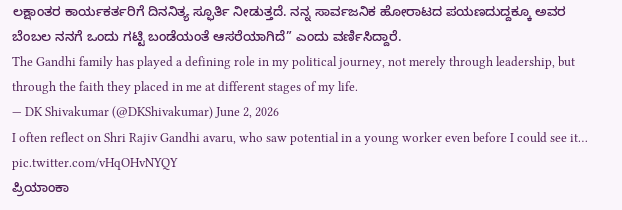ಲಕ್ಷಾಂತರ ಕಾರ್ಯಕರ್ತರಿಗೆ ದಿನನಿತ್ಯ ಸ್ಫೂರ್ತಿ ನೀಡುತ್ತದೆ. ನನ್ನ ಸಾರ್ವಜನಿಕ ಹೋರಾಟದ ಪಯಣದುದ್ದಕ್ಕೂ ಅವರ ಬೆಂಬಲ ನನಗೆ ಒಂದು ಗಟ್ಟಿ ಬಂಡೆಯಂತೆ ಆಸರೆಯಾಗಿದೆ” ಎಂದು ವರ್ಣಿಸಿದ್ದಾರೆ.
The Gandhi family has played a defining role in my political journey, not merely through leadership, but through the faith they placed in me at different stages of my life.
— DK Shivakumar (@DKShivakumar) June 2, 2026
I often reflect on Shri Rajiv Gandhi avaru, who saw potential in a young worker even before I could see it… pic.twitter.com/vHqOHvNYQY
ಪ್ರಿಯಾಂಕಾ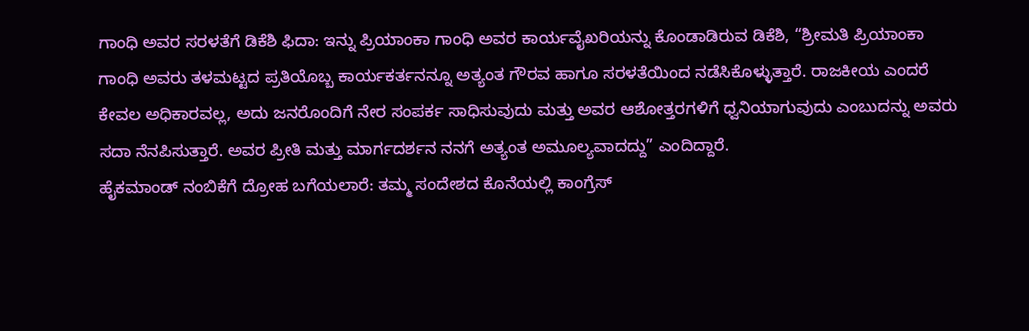ಗಾಂಧಿ ಅವರ ಸರಳತೆಗೆ ಡಿಕೆಶಿ ಫಿದಾ: ಇನ್ನು ಪ್ರಿಯಾಂಕಾ ಗಾಂಧಿ ಅವರ ಕಾರ್ಯವೈಖರಿಯನ್ನು ಕೊಂಡಾಡಿರುವ ಡಿಕೆಶಿ, “ಶ್ರೀಮತಿ ಪ್ರಿಯಾಂಕಾ ಗಾಂಧಿ ಅವರು ತಳಮಟ್ಟದ ಪ್ರತಿಯೊಬ್ಬ ಕಾರ್ಯಕರ್ತನನ್ನೂ ಅತ್ಯಂತ ಗೌರವ ಹಾಗೂ ಸರಳತೆಯಿಂದ ನಡೆಸಿಕೊಳ್ಳುತ್ತಾರೆ. ರಾಜಕೀಯ ಎಂದರೆ ಕೇವಲ ಅಧಿಕಾರವಲ್ಲ, ಅದು ಜನರೊಂದಿಗೆ ನೇರ ಸಂಪರ್ಕ ಸಾಧಿಸುವುದು ಮತ್ತು ಅವರ ಆಶೋತ್ತರಗಳಿಗೆ ಧ್ವನಿಯಾಗುವುದು ಎಂಬುದನ್ನು ಅವರು ಸದಾ ನೆನಪಿಸುತ್ತಾರೆ. ಅವರ ಪ್ರೀತಿ ಮತ್ತು ಮಾರ್ಗದರ್ಶನ ನನಗೆ ಅತ್ಯಂತ ಅಮೂಲ್ಯವಾದದ್ದು” ಎಂದಿದ್ದಾರೆ.
ಹೈಕಮಾಂಡ್ ನಂಬಿಕೆಗೆ ದ್ರೋಹ ಬಗೆಯಲಾರೆ: ತಮ್ಮ ಸಂದೇಶದ ಕೊನೆಯಲ್ಲಿ ಕಾಂಗ್ರೆಸ್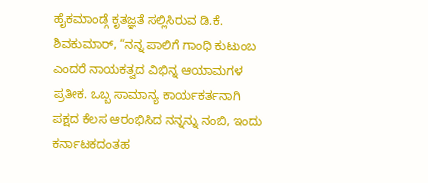ಹೈಕಮಾಂಡ್ಗೆ ಕೃತಜ್ಞತೆ ಸಲ್ಲಿಸಿರುವ ಡಿ.ಕೆ. ಶಿವಕುಮಾರ್, “ನನ್ನ ಪಾಲಿಗೆ ಗಾಂಧಿ ಕುಟುಂಬ ಎಂದರೆ ನಾಯಕತ್ವದ ವಿಭಿನ್ನ ಆಯಾಮಗಳ ಪ್ರತೀಕ. ಒಬ್ಬ ಸಾಮಾನ್ಯ ಕಾರ್ಯಕರ್ತನಾಗಿ ಪಕ್ಷದ ಕೆಲಸ ಆರಂಭಿಸಿದ ನನ್ನನ್ನು ನಂಬಿ, ಇಂದು ಕರ್ನಾಟಕದಂತಹ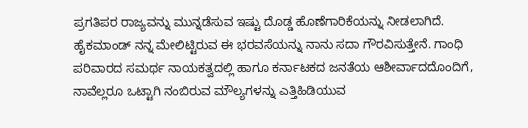ಪ್ರಗತಿಪರ ರಾಜ್ಯವನ್ನು ಮುನ್ನಡೆಸುವ ಇಷ್ಟು ದೊಡ್ಡ ಹೊಣೆಗಾರಿಕೆಯನ್ನು ನೀಡಲಾಗಿದೆ. ಹೈಕಮಾಂಡ್ ನನ್ನ ಮೇಲಿಟ್ಟಿರುವ ಈ ಭರವಸೆಯನ್ನು ನಾನು ಸದಾ ಗೌರವಿಸುತ್ತೇನೆ. ಗಾಂಧಿ ಪರಿವಾರದ ಸಮರ್ಥ ನಾಯಕತ್ವದಲ್ಲಿ ಹಾಗೂ ಕರ್ನಾಟಕದ ಜನತೆಯ ಆಶೀರ್ವಾದದೊಂದಿಗೆ, ನಾವೆಲ್ಲರೂ ಒಟ್ಟಾಗಿ ನಂಬಿರುವ ಮೌಲ್ಯಗಳನ್ನು ಎತ್ತಿಹಿಡಿಯುವ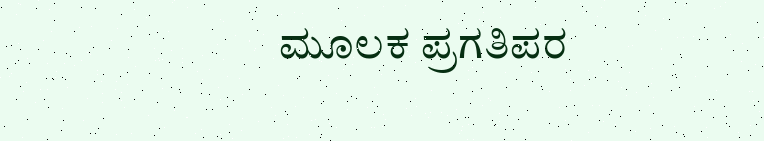ಮೂಲಕ ಪ್ರಗತಿಪರ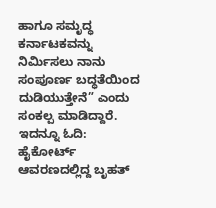ಹಾಗೂ ಸಮೃದ್ಧ ಕರ್ನಾಟಕವನ್ನು ನಿರ್ಮಿಸಲು ನಾನು ಸಂಪೂರ್ಣ ಬದ್ಧತೆಯಿಂದ ದುಡಿಯುತ್ತೇನೆ” ಎಂದು ಸಂಕಲ್ಪ ಮಾಡಿದ್ದಾರೆ.
ಇದನ್ನೂ ಓದಿ: ಹೈಕೋರ್ಟ್ ಆವರಣದಲ್ಲಿದ್ದ ಬೃಹತ್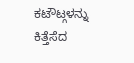ಕಟೌಟ್ಗಳನ್ನು ಕಿತ್ತೆಸೆದ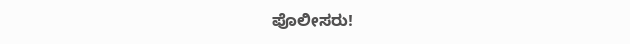ಪೊಲೀಸರು!